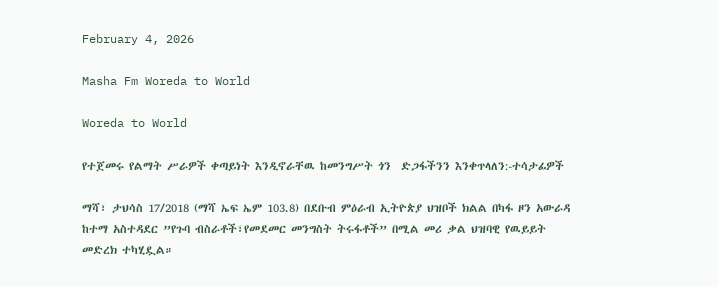February 4, 2026

Masha Fm Woreda to World

Woreda to World

የተጀመሩ የልማት ሥራዎች ቀጣይነት እንዲኖራቸዉ ከመንግሥት ጎን  ድጋፋችንን እንቀጥላለን:-ተሳታፊዎች

ማሻ፣ ታህሳስ 17/2018 (ማሻ ኤፍ ኤም 103.8) በደቡብ ምዕራብ ኢትዮጵያ ህዝቦች ክልል በካፋ ዞን አውራዳ ከተማ አስተዳደር ”የጉባ ብስራቶች፣የመደመር መንግስት ትሩፋቶች” በሚል መሪ ቃል ህዝባዊ የዉይይት መድረክ ተካሂዷል።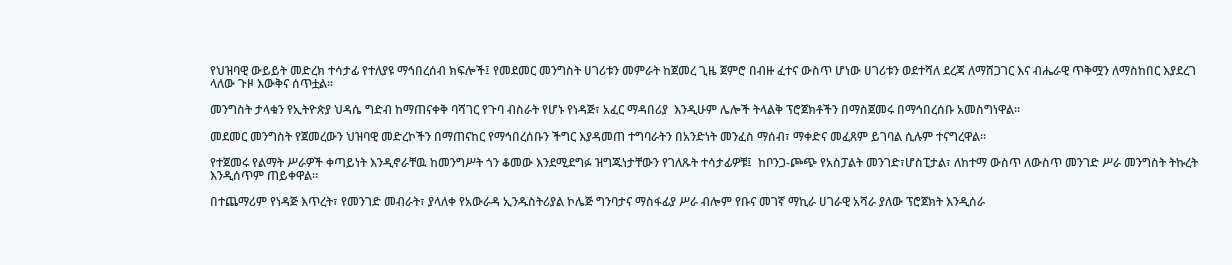የህዝባዊ ውይይት መድረክ ተሳታፊ የተለያዩ ማኅበረሰብ ክፍሎች፤ የመደመር መንግስት ሀገሪቱን መምራት ከጀመረ ጊዜ ጀምሮ በብዙ ፈተና ውስጥ ሆነው ሀገሪቱን ወደተሻለ ደረጃ ለማሸጋገር እና ብሔራዊ ጥቅሟን ለማስከበር እያደረገ ላለው ጉዞ እውቅና ሰጥቷል።

መንግስት ታላቁን የኢትዮጵያ ህዳሴ ግድብ ከማጠናቀቅ ባሻገር የጉባ ብስራት የሆኑ የነዳጅ፣ አፈር ማዳበሪያ  እንዲሁም ሌሎች ትላልቅ ፕሮጀክቶችን በማስጀመሩ በማኅበረሰቡ አመስግነዋል።

መደመር መንግስት የጀመረውን ህዝባዊ መድረኮችን በማጠናከር የማኅበረሰቡን ችግር እያዳመጠ ተግባራትን በአንድነት መንፈስ ማሰብ፣ ማቀድና መፈጸም ይገባል ሲሉም ተናግረዋል።

የተጀመሩ የልማት ሥራዎች ቀጣይነት እንዲኖራቸዉ ከመንግሥት ጎን ቆመው እንደሚደግፉ ዝግጁነታቸውን የገለጹት ተሳታፊዎቹ፤  ከቦንጋ-ጮጭ የአስፓልት መንገድ፣ሆስፒታል፣ ለከተማ ውስጥ ለውስጥ መንገድ ሥራ መንግስት ትኩረት እንዲሰጥም ጠይቀዋል።

በተጨማሪም የነዳጅ እጥረት፣ የመንገድ መብራት፣ ያላለቀ የአውራዳ ኢንዱስትሪያል ኮሌጅ ግንባታና ማስፋፊያ ሥራ ብሎም የቡና መገኛ ማኪራ ሀገራዊ አሻራ ያለው ፕሮጀክት እንዲሰራ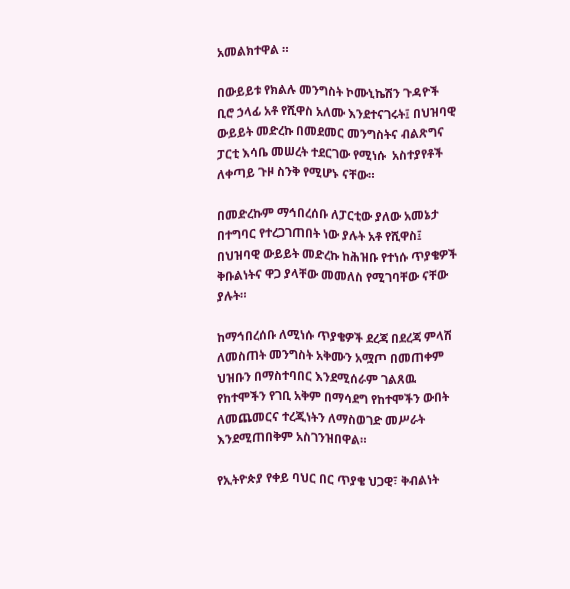አመልክተዋል ።

በውይይቱ የክልሉ መንግስት ኮሙኒኬሽን ጉዳዮች ቢሮ ኃላፊ አቶ የሺዋስ አለሙ እንደተናገሩት፤ በህዝባዊ ውይይት መድረኩ በመደመር መንግስትና ብልጽግና ፓርቲ እሳቤ መሠረት ተደርገው የሚነሱ  አስተያየቶች ለቀጣይ ጉዞ ስንቅ የሚሆኑ ናቸው።

በመድረኩም ማኅበረሰቡ ለፓርቲው ያለው አመኔታ በተግባር የተረጋገጠበት ነው ያሉት አቶ የሺዋስ፤  በህዝባዊ ውይይት መድረኩ ከሕዝቡ የተነሱ ጥያቄዎች ቅቡልነትና ዋጋ ያላቸው መመለስ የሚገባቸው ናቸው ያሉት።

ከማኅበረሰቡ ለሚነሱ ጥያቄዎች ደረጃ በደረጃ ምላሽ ለመስጠት መንግስት አቅሙን አሟጦ በመጠቀም ህዝቡን በማስተባበር እንደሚሰራም ገልጸዉ  የከተሞችን የገቢ አቅም በማሳደግ የከተሞችን ውበት ለመጨመርና ተረጂነትን ለማስወገድ መሥራት እንደሚጠበቅም አስገንዝበዋል።

የኢትዮጵያ የቀይ ባህር በር ጥያቄ ህጋዊ፣ ቅብልነት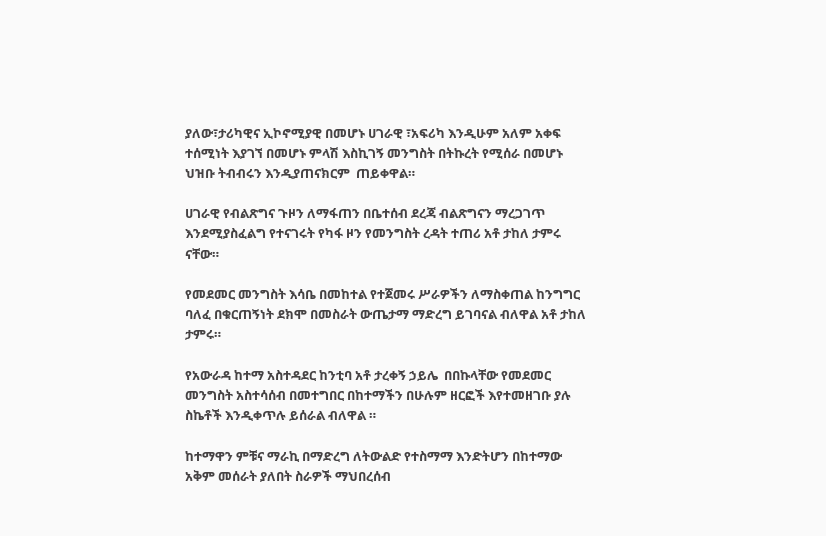ያለው፣ታሪካዊና ኢኮኖሚያዊ በመሆኑ ሀገራዊ ፣አፍሪካ እንዲሁም አለም አቀፍ ተሰሚነት እያገኘ በመሆኑ ምላሽ እስኪገኝ መንግስት በትኩረት የሚሰራ በመሆኑ ህዝቡ ትብብሩን እንዲያጠናክርም  ጠይቀዋል።

ሀገራዊ የብልጽግና ጉዞን ለማፋጠን በቤተሰብ ደረጃ ብልጽግናን ማረጋገጥ እንደሚያስፈልግ የተናገሩት የካፋ ዞን የመንግስት ረዳት ተጠሪ አቶ ታከለ ታምሩ ናቸው።

የመደመር መንግስት እሳቤ በመከተል የተጀመሩ ሥራዎችን ለማስቀጠል ከንግግር ባለፈ በቁርጠኝነት ደክሞ በመስራት ውጤታማ ማድረግ ይገባናል ብለዋል አቶ ታከለ ታምሩ።

የአውራዳ ከተማ አስተዳደር ከንቲባ አቶ ታረቀኝ ኃይሌ  በበኩላቸው የመደመር መንግስት አስተሳሰብ በመተግበር በከተማችን በሁሉም ዘርፎች እየተመዘገቡ ያሉ ስኬቶች እንዲቀጥሉ ይሰራል ብለዋል ።

ከተማዋን ምቹና ማራኪ በማድረግ ለትውልድ የተስማማ እንድትሆን በከተማው አቅም መሰራት ያለበት ስራዎች ማህበረሰብ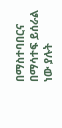በማስተባበርና በማሳተፍ ይሰራል ነው ያሉት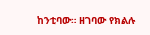ከንቲባው። ዘገባው የክልሉ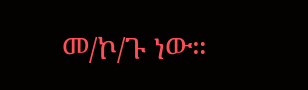መ/ኮ/ጉ ነው።